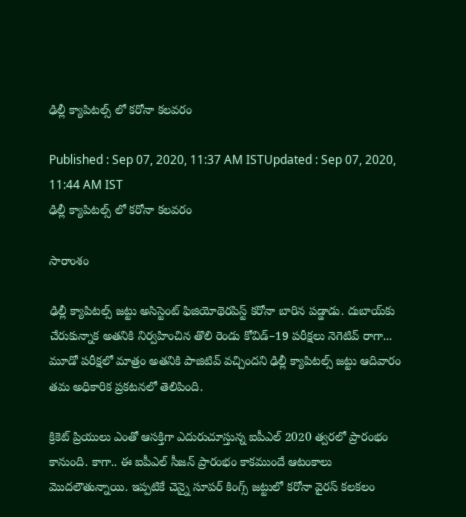ఢిల్లీ క్యాపిటల్స్ లో కరోనా కలవరం

Published : Sep 07, 2020, 11:37 AM ISTUpdated : Sep 07, 2020, 11:44 AM IST
ఢిల్లీ క్యాపిటల్స్ లో కరోనా కలవరం

సారాంశం

ఢిల్లీ క్యాపిటల్స్‌ జట్టు అసిస్టెంట్‌ ఫిజియోథెరపిస్ట్‌ కరోనా బారిన పడ్డాడు. దుబాయ్‌కు చేరుకున్నాక అతనికి నిర్వహించిన తొలి రెండు కోవిడ్‌–19 పరీక్షలు నెగెటివ్‌ రాగా... మూడో పరీక్షలో మాత్రం అతనికి పాజిటివ్‌ వచ్చిందని ఢిల్లీ క్యాపిటల్స్‌ జట్టు ఆదివారం తమ అధికారిక ప్రకటనలో తెలిపింది.

క్రికెట్ ప్రియులు ఎంతో ఆసక్తిగా ఎదురుచూస్తున్న ఐపీఎల్ 2020 త్వరలో ప్రారంభం కానుంది. కాగా.. ఈ ఐపీఎల్ సీజన్ ప్రారంభం కాకముందే ఆటంకాలు మొదలౌతున్నాయి. ఇప్పటికే చెన్నై సూపర్ కింగ్స్ జట్టులో కరోనా వైరస్ కలకలం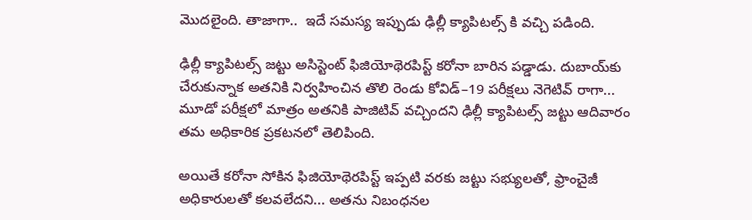మొదలైంది. తాజాగా..  ఇదే సమస్య ఇప్పుడు ఢిల్లీ క్యాపిటల్స్ కి వచ్చి పడింది.

ఢిల్లీ క్యాపిటల్స్‌ జట్టు అసిస్టెంట్‌ ఫిజియోథెరపిస్ట్‌ కరోనా బారిన పడ్డాడు. దుబాయ్‌కు చేరుకున్నాక అతనికి నిర్వహించిన తొలి రెండు కోవిడ్‌–19 పరీక్షలు నెగెటివ్‌ రాగా... మూడో పరీక్షలో మాత్రం అతనికి పాజిటివ్‌ వచ్చిందని ఢిల్లీ క్యాపిటల్స్‌ జట్టు ఆదివారం తమ అధికారిక ప్రకటనలో తెలిపింది.

అయితే కరోనా సోకిన ఫిజియోథెరపిస్ట్‌ ఇప్పటి వరకు జట్టు సభ్యులతో, ఫ్రాంచైజీ అధికారులతో కలవలేదని... అతను నిబంధనల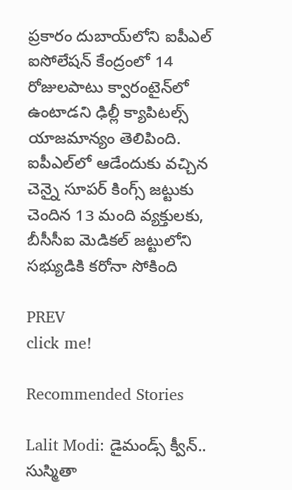ప్రకారం దుబాయ్‌లోని ఐపీఎల్‌ ఐసోలేషన్‌ కేంద్రంలో 14 రోజులపాటు క్వారంటైన్‌లో ఉంటాడని ఢిల్లీ క్యాపిటల్స్‌ యాజమాన్యం తెలిపింది. ఐపీఎల్‌లో ఆడేందుకు వచ్చిన చెన్నై సూపర్‌ కింగ్స్‌ జట్టుకు చెందిన 13 మంది వ్యక్తులకు, బీసీసీఐ మెడికల్‌ జట్టులోని సభ్యుడికి కరోనా సోకింది

PREV
click me!

Recommended Stories

Lalit Modi: డైమండ్స్ క్వీన్.. సుస్మితా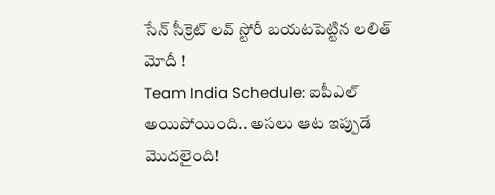సేన్ సీక్రెట్ లవ్ స్టోరీ బయటపెట్టిన లలిత్ మోదీ !
Team India Schedule: ఐపీఎల్ అయిపోయింది.. అసలు ఆట ఇప్పుడే మొదలైంది!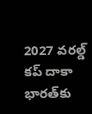2027 వరల్డ్ కప్ దాకా భారత్‌కు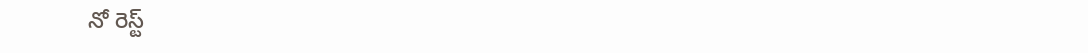నో రెస్ట్